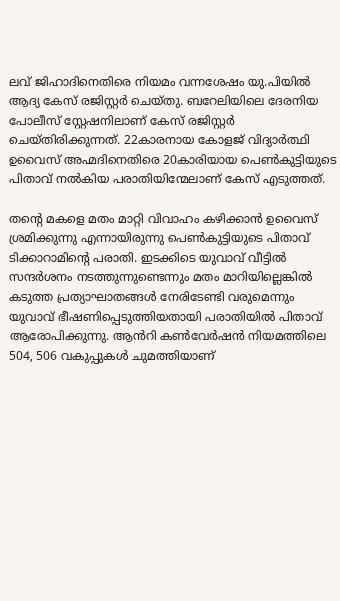ലവ് ജിഹാദിനെതിരെ നിയമം വന്നശേഷം യു.പിയിൽ ആദ്യ കേസ് രജിസ്റ്റർ ചെയ്തു. ബറേലിയിലെ ദേരനിയ പോലീസ് സ്റ്റേഷനിലാണ് കേസ് രജിസ്റ്റർ ചെയ്തിരിക്കുന്നത്. 22കാരനായ കോളജ് വിദ്യാർത്ഥി ഉവൈസ് അഹ്മദിനെതിരെ 20കാരിയായ പെൺകുട്ടിയുടെ പിതാവ് നൽകിയ പരാതിയിന്മേലാണ് കേസ് എടുത്തത്.

തന്റെ മകളെ മതം മാറ്റി വിവാഹം കഴിക്കാൻ ഉവൈസ് ശ്രമിക്കുന്നു എന്നായിരുന്നു പെൺകുട്ടിയുടെ പിതാവ് ടിക്കാറാമിന്റെ പരാതി. ഇടക്കിടെ യുവാവ് വീട്ടിൽ സന്ദർശനം നടത്തുന്നുണ്ടെന്നും മതം മാറിയില്ലെങ്കിൽ കടുത്ത പ്രത്യാഘാതങ്ങൾ നേരിടേണ്ടി വരുമെന്നും യുവാവ് ഭീഷണിപ്പെടുത്തിയതായി പരാതിയിൽ പിതാവ് ആരോപിക്കുന്നു. ആൻറി കൺവേർഷൻ നിയമത്തിലെ 504, 506 വകുപ്പുകൾ ചുമത്തിയാണ്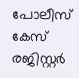പോലീസ് കേസ് രജിസ്റ്റർ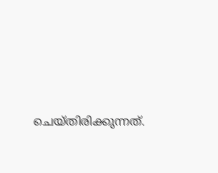ചെയ്തിരിക്കുന്നത്.